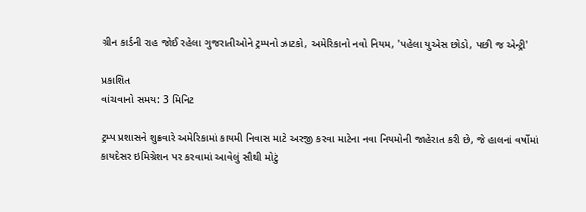ગ્રીન કાર્ડની રાહ જોઈ રહેલા ગુજરાતીઓને ટ્રમ્પનો ઝાટકો, અમેરિકાનો નવો નિયમ, 'પહેલા યુએસ છોડો, પછી જ એન્ટ્રી'

પ્રકાશિત
વાંચવાનો સમય: 3 મિનિટ

ટ્રમ્પ પ્રશાસને શુક્રવારે અમેરિકામાં કાયમી નિવાસ માટે અરજી કરવા માટેના નવા નિયમોની જાહેરાત કરી છે, જે હાલનાં વર્ષોમાં કાયદેસર ઇમિગ્રેશન પર કરવામાં આવેલું સૌથી મોટું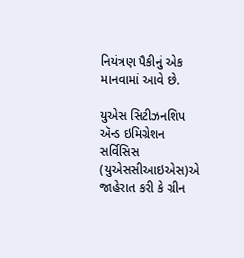નિયંત્રણ પૈકીનું એક માનવામાં આવે છે.

યુએસ સિટીઝનશિપ ઍન્ડ ઇમિગ્રેશન સર્વિસિસ (યુએસસીઆઇએસ)એ જાહેરાત કરી કે ગ્રીન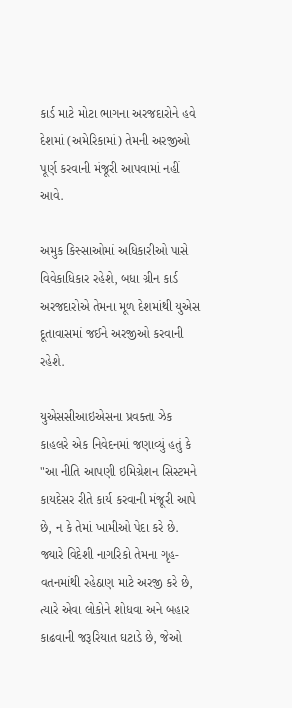કાર્ડ માટે મોટા ભાગના અરજદારોને હવે દેશમાં (અમેરિકામાં) તેમની અરજીઓ પૂર્ણ કરવાની મંજૂરી આપવામાં નહીં આવે.

અમુક કિસ્સાઓમાં અધિકારીઓ પાસે વિવેકાધિકાર રહેશે, બધા ગ્રીન કાર્ડ અરજદારોએ તેમના મૂળ દેશમાંથી યુએસ દૂતાવાસમાં જઈને અરજીઓ કરવાની રહેશે.

યુએસસીઆઇએસના પ્રવક્તા ઝેક કાહલરે એક નિવેદનમાં જણાવ્યું હતું કે "આ નીતિ આપણી ઇમિગ્રેશન સિસ્ટમને કાયદેસર રીતે કાર્ય કરવાની મંજૂરી આપે છે, ન કે તેમાં ખામીઓ પેદા કરે છે. જ્યારે વિદેશી નાગરિકો તેમના ગૃહ-વતનમાંથી રહેઠાણ માટે અરજી કરે છે, ત્યારે એવા લોકોને શોધવા અને બહાર કાઢવાની જરૂરિયાત ઘટાડે છે, જેઓ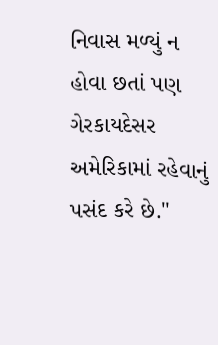નિવાસ મળ્યું ન હોવા છતાં પણ ગેરકાયદેસર અમેરિકામાં રહેવાનું પસંદ કરે છે."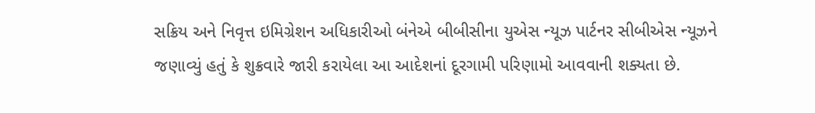સક્રિય અને નિવૃત્ત ઇમિગ્રેશન અધિકારીઓ બંનેએ બીબીસીના યુએસ ન્યૂઝ પાર્ટનર સીબીએસ ન્યૂઝને જણાવ્યું હતું કે શુક્રવારે જારી કરાયેલા આ આદેશનાં દૂરગામી પરિણામો આવવાની શક્યતા છે.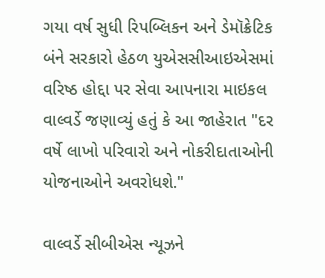ગયા વર્ષ સુધી રિપબ્લિકન અને ડેમૉક્રેટિક બંને સરકારો હેઠળ યુએસસીઆઇએસમાં વરિષ્ઠ હોદ્દા પર સેવા આપનારા માઇકલ વાલ્વર્ડે જણાવ્યું હતું કે આ જાહેરાત "દર વર્ષે લાખો પરિવારો અને નોકરીદાતાઓની યોજનાઓને અવરોધશે."

વાલ્વર્ડે સીબીએસ ન્યૂઝને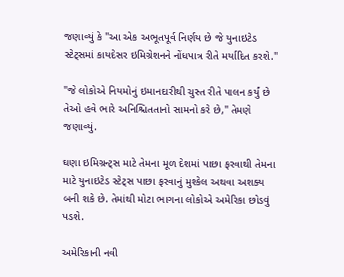જણાવ્યું કે "આ એક અભૂતપૂર્વ નિર્ણય છે જે યુનાઇટેડ સ્ટેટ્સમાં કાયદેસર ઇમિગ્રેશનને નોંધપાત્ર રીતે મર્યાદિત કરશે."

"જે લોકોએ નિયમોનું ઇમાનદારીથી ચુસ્ત રીતે પાલન કર્યું છે તેઓ હવે ભારે અનિશ્ચિતતાનો સામનો કરે છે," તેમણે જણાવ્યું.

ઘણા ઇમિગ્રન્ટ્સ માટે તેમના મૂળ દેશમાં પાછા ફરવાથી તેમના માટે યુનાઇટેડ સ્ટેટ્સ પાછા ફરવાનું મુશ્કેલ અથવા અશક્ય બની શકે છે. તેમાંથી મોટા ભાગના લોકોએ અમેરિકા છોડવું પડશે.

અમેરિકાની નવી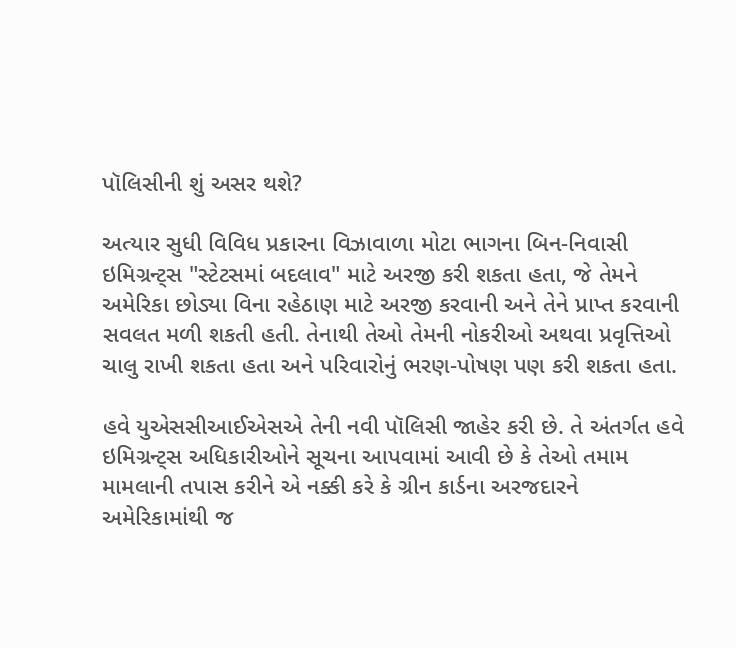પૉલિસીની શું અસર થશે?

અત્યાર સુધી વિવિધ પ્રકારના વિઝાવાળા મોટા ભાગના બિન-નિવાસી ઇમિગ્રન્ટ્સ "સ્ટેટસમાં બદલાવ" માટે અરજી કરી શકતા હતા, જે તેમને અમેરિકા છોડ્યા વિના રહેઠાણ માટે અરજી કરવાની અને તેને પ્રાપ્ત કરવાની સવલત મળી શકતી હતી. તેનાથી તેઓ તેમની નોકરીઓ અથવા પ્રવૃત્તિઓ ચાલુ રાખી શકતા હતા અને પરિવારોનું ભરણ-પોષણ પણ કરી શકતા હતા.

હવે યુએસસીઆઈએસએ તેની નવી પૉલિસી જાહેર કરી છે. તે અંતર્ગત હવે ઇમિગ્રન્ટ્સ અધિકારીઓને સૂચના આપવામાં આવી છે કે તેઓ તમામ મામલાની તપાસ કરીને એ નક્કી કરે કે ગ્રીન કાર્ડના અરજદારને અમેરિકામાંથી જ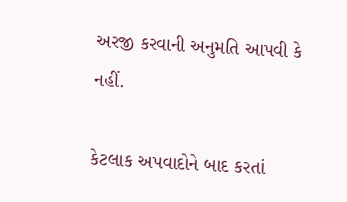અરજી કરવાની અનુમતિ આપવી કે નહીં.

કેટલાક અપવાદોને બાદ કરતાં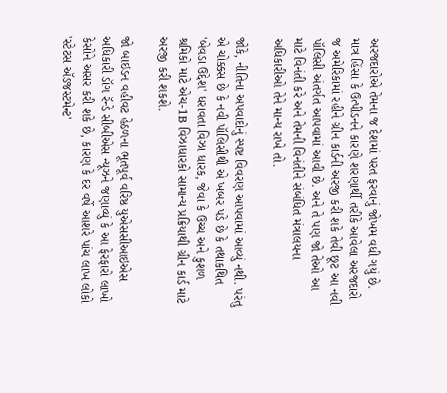અરજદારોએ તેમના જ દેશમાં પરત ફરવાનું જોખમ વધી ગયું છે. માત્ર હિંસા કે ઉત્પીડનને કારણે શરણાર્થી તરીકે આવેલા અરજદારો જ અમેરિકામાં રહીને ગ્રીન કાર્ડની અરજી કરી શકે તેવી છૂટ આ નવી પૉલિસી અંતર્ગત આપવામાં આવી છે. અને તે પણ જો તેઓ આ માટે વિનંતી કરે અને તેમની વિનંતીને સંબંધિત મંત્રાલયના અધિકારીઓ તેને માન્ય રાખે તો.

જોકે, નીતિના અપવાદોનું સ્પષ્ટ વિવરણ આપવામાં આવ્યું નથી. પરંતુ એ ચોક્કસ છે કે નવી પૉલિસીથી એ ખબર પડે છે કે તથાકથિત 'બેવડા ઉદ્દેશ' ધરાવતા વિઝા ધારક, જેવા કે ઉચ્ચ અને કુશળ શ્રમિકો માટે એચ-1B વિઝાધારકો સામાન્ય પ્રક્રિયાથી ગ્રીન કાર્ડ માટે અરજી કરી શકશે.

જો બાઇડન વહીવટ હેઠળના ભૂતપૂર્વ વરિષ્ઠ યુએસસીઆઇએસ અધિકારી ડૉગ રૅન્ડે સીબીએસ ન્યૂઝને જણાવ્યું કે આ ફેરફારો લાખો કેસોને અસર કરી શકે છે, કારણ કે દર વર્ષે આશરે પાંચ લાખ લોકો 'સ્ટેટસ ઍડજસ્ટમેન્ટ'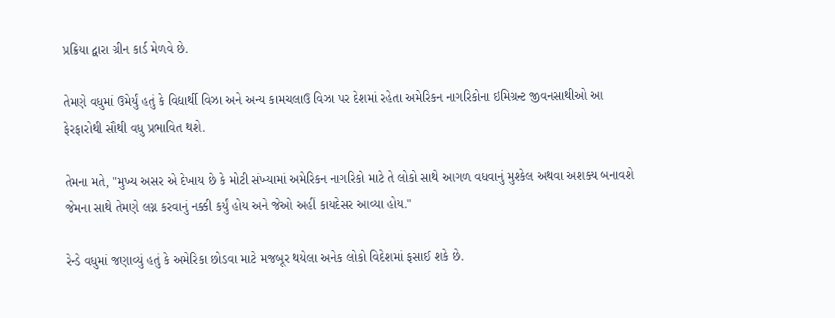પ્રક્રિયા દ્વારા ગ્રીન કાર્ડ મેળવે છે.

તેમણે વધુમાં ઉમેર્યું હતું કે વિદ્યાર્થી વિઝા અને અન્ય કામચલાઉ વિઝા પર દેશમાં રહેતા અમેરિકન નાગરિકોના ઇમિગ્રન્ટ જીવનસાથીઓ આ ફેરફારોથી સૌથી વધુ પ્રભાવિત થશે.

તેમના મતે, "મુખ્ય અસર એ દેખાય છે કે મોટી સંખ્યામાં અમેરિકન નાગરિકો માટે તે લોકો સાથે આગળ વધવાનું મુશ્કેલ અથવા અશક્ય બનાવશે જેમના સાથે તેમણે લગ્ન કરવાનું નક્કી કર્યું હોય અને જેઓ અહીં કાયદેસર આવ્યા હોય."

રેન્ડે વધુમાં જણાવ્યું હતું કે અમેરિકા છોડવા માટે મજબૂર થયેલા અનેક લોકો વિદેશમાં ફસાઈ શકે છે.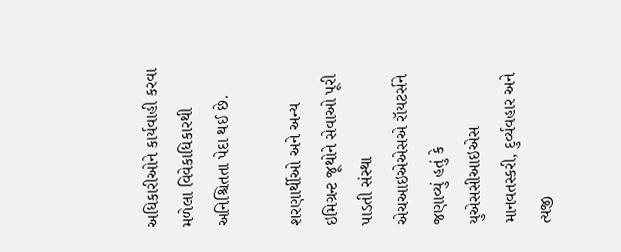અધિકારીઓને કાર્યવાહી કરવા મળેલા વિવેકાધિકારથી અનિશ્ચિતતા પેદા થઈ છે.

શરણાર્થીઓ અને અન્ય ઇમિગ્રન્ટ જૂથોને સેવાઓ પૂરી પાડતી સંસ્થા એચઆઇએએસએ રૉયટર્સને જણાવ્યું હતું કે યુએસસીઆઇએસ માનવતસ્કરી, દુર્વ્યવહાર અને ત્યજી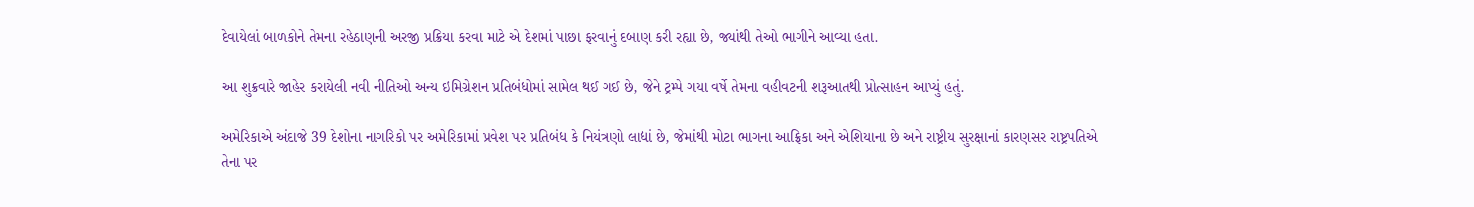દેવાયેલાં બાળકોને તેમના રહેઠાણની અરજી પ્રક્રિયા કરવા માટે એ દેશમાં પાછા ફરવાનું દબાણ કરી રહ્યા છે, જ્યાંથી તેઓ ભાગીને આવ્યા હતા.

આ શુક્રવારે જાહેર કરાયેલી નવી નીતિઓ અન્ય ઇમિગ્રેશન પ્રતિબંધોમાં સામેલ થઈ ગઈ છે, જેને ટ્રમ્પે ગયા વર્ષે તેમના વહીવટની શરૂઆતથી પ્રોત્સાહન આપ્યું હતું.

અમેરિકાએ અંદાજે 39 દેશોના નાગરિકો પર અમેરિકામાં પ્રવેશ પર પ્રતિબંધ કે નિયંત્રણો લાદ્યાં છે, જેમાંથી મોટા ભાગના આફ્રિકા અને એશિયાના છે અને રાષ્ટ્રીય સુરક્ષાનાં કારણસર રાષ્ટ્રપતિએ તેના પર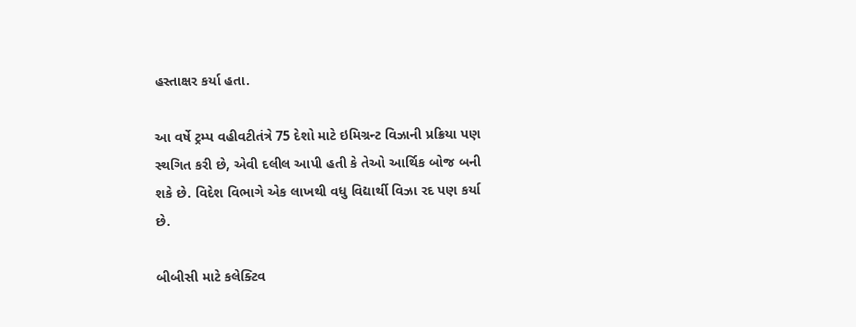હસ્તાક્ષર કર્યા હતા.

આ વર્ષે ટ્રમ્પ વહીવટીતંત્રે 75 દેશો માટે ઇમિગ્રન્ટ વિઝાની પ્રક્રિયા પણ સ્થગિત કરી છે, એવી દલીલ આપી હતી કે તેઓ આર્થિક બોજ બની શકે છે. વિદેશ વિભાગે એક લાખથી વધુ વિદ્યાર્થી વિઝા રદ પણ કર્યા છે.

બીબીસી માટે કલેક્ટિવ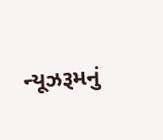ન્યૂઝરૂમનું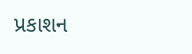પ્રકાશન